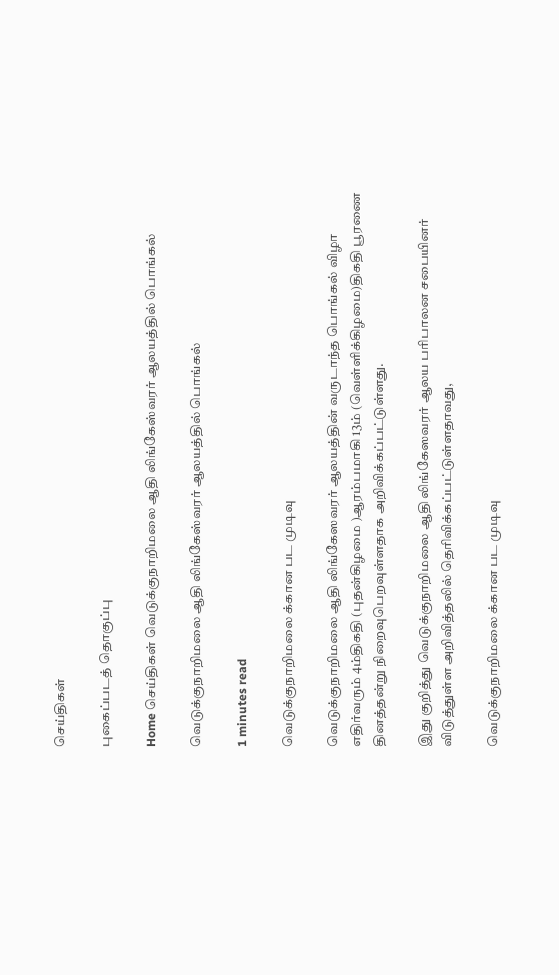செய்திகள்

புகைப்படத் தொகுப்பு

Home செய்திகள் வெடுக்குநாறிமலை ஆதி லிங்கேஸ்வரர் ஆலயத்தில் பொங்கல்

வெடுக்குநாறிமலை ஆதி லிங்கேஸ்வரர் ஆலயத்தில் பொங்கல்

1 minutes read

வெடுக்குநாறிமலை க்கான பட முடிவு

வெடுக்குநாறிமலை ஆதி லிங்கேஸவரர் ஆலயத்தின் வருடாந்த பொங்கல் விழா எதிர்வரும் 4ம்திகதி (புதன்கிழமை )ஆரம்பமாகி 13ம் (வெள்ளிக்கிழமை)திகதி பூரணை தினத்தன்று நிறைவுபெறவுள்ளதாக அறிவிக்கப்பட்டுள்ளது.

இது குறித்து வெடுக்குநாறிமலை ஆதி லிங்கேஸவரர் ஆலய பரிபாலன சபையினர் விடுத்துள்ள அறிவித்தலில் தெரிவிக்கப்பட்டுள்ளதாவது,

வெடுக்குநாறிமலை க்கான பட முடிவு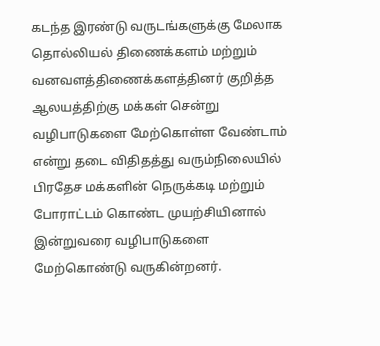கடந்த இரண்டு வருடங்களுக்கு மேலாக தொல்லியல் திணைக்களம் மற்றும் வனவளத்திணைக்களத்தினர் குறித்த ஆலயத்திற்கு மக்கள் சென்று வழிபாடுகளை மேற்கொள்ள வேண்டாம் என்று தடை விதிதத்து வரும்நிலையில் பிரதேச மக்களின் நெருக்கடி மற்றும் போராட்டம் கொண்ட முயற்சியினால்  இன்றுவரை வழிபாடுகளை மேற்கொண்டு வருகின்றனர்.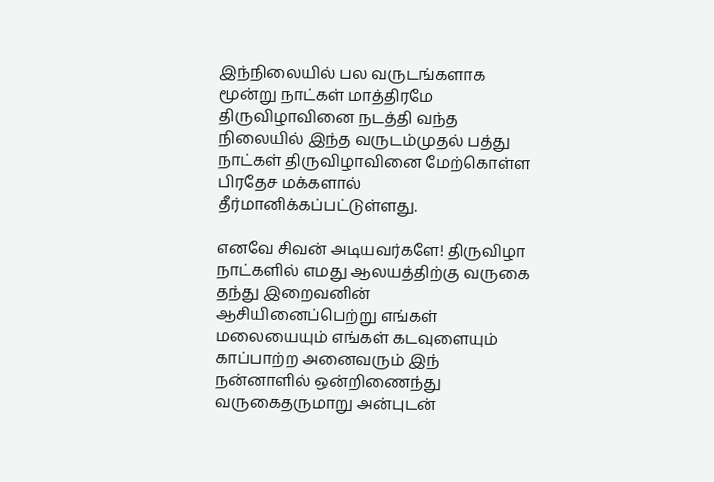இந்நிலையில் பல வருடங்களாக மூன்று நாட்கள் மாத்திரமே திருவிழாவினை நடத்தி வந்த நிலையில் இந்த வருடம்முதல் பத்து நாட்கள் திருவிழாவினை மேற்கொள்ள பிரதேச மக்களால் தீர்மானிக்கப்பட்டுள்ளது.

எனவே சிவன் அடியவர்களே! திருவிழா நாட்களில் எமது ஆலயத்திற்கு வருகை தந்து இறைவனின் ஆசியினைப்பெற்று எங்கள் மலையையும் எங்கள் கடவுளையும் காப்பாற்ற அனைவரும் இந் நன்னாளில் ஒன்றிணைந்து வருகைதருமாறு அன்புடன்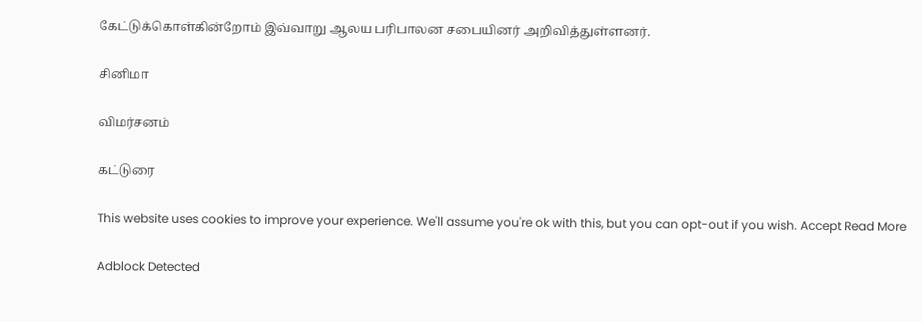கேட்டுக்கொள்கின்றோம் இவ்வாறு ஆலய பரிபாலன சபையினர் அறிவித்துள்ளனர்.

சினிமா

விமர்சனம்

கட்டுரை

This website uses cookies to improve your experience. We'll assume you're ok with this, but you can opt-out if you wish. Accept Read More

Adblock Detected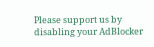Please support us by disabling your AdBlocker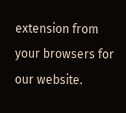extension from your browsers for our website.